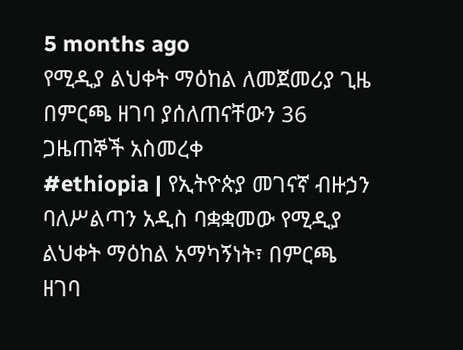5 months ago
የሚዲያ ልህቀት ማዕከል ለመጀመሪያ ጊዜ በምርጫ ዘገባ ያሰለጠናቸውን 36 ጋዜጠኞች አስመረቀ
#ethiopia | የኢትዮጵያ መገናኛ ብዙኃን ባለሥልጣን አዲስ ባቋቋመው የሚዲያ ልህቀት ማዕከል አማካኝነት፣ በምርጫ ዘገባ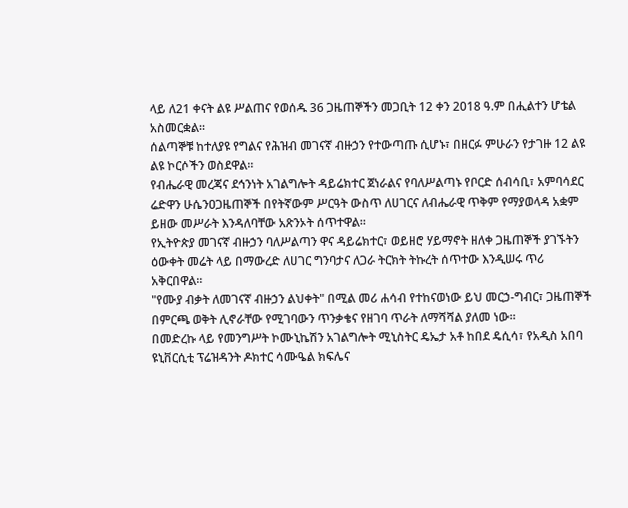ላይ ለ21 ቀናት ልዩ ሥልጠና የወሰዱ 36 ጋዜጠኞችን መጋቢት 12 ቀን 2018 ዓ.ም በሒልተን ሆቴል አስመርቋል።
ሰልጣኞቹ ከተለያዩ የግልና የሕዝብ መገናኛ ብዙኃን የተውጣጡ ሲሆኑ፣ በዘርፉ ምሁራን የታገዙ 12 ልዩ ልዩ ኮርሶችን ወስደዋል።
የብሔራዊ መረጃና ደኅንነት አገልግሎት ዳይሬክተር ጀነራልና የባለሥልጣኑ የቦርድ ሰብሳቢ፣ አምባሳደር ሬድዋን ሁሴንዐጋዜጠኞች በየትኛውም ሥርዓት ውስጥ ለሀገርና ለብሔራዊ ጥቅም የማያወላዳ አቋም ይዘው መሥራት እንዳለባቸው አጽንኦት ሰጥተዋል።
የኢትዮጵያ መገናኛ ብዙኃን ባለሥልጣን ዋና ዳይሬክተር፣ ወይዘሮ ሃይማኖት ዘለቀ ጋዜጠኞች ያገኙትን ዕውቀት መሬት ላይ በማውረድ ለሀገር ግንባታና ለጋራ ትርክት ትኩረት ሰጥተው እንዲሠሩ ጥሪ አቅርበዋል።
"የሙያ ብቃት ለመገናኛ ብዙኃን ልህቀት" በሚል መሪ ሐሳብ የተከናወነው ይህ መርኃ-ግብር፣ ጋዜጠኞች በምርጫ ወቅት ሊኖራቸው የሚገባውን ጥንቃቄና የዘገባ ጥራት ለማሻሻል ያለመ ነው።
በመድረኩ ላይ የመንግሥት ኮሙኒኬሽን አገልግሎት ሚኒስትር ዴኤታ አቶ ከበደ ዴሲሳ፣ የአዲስ አበባ ዩኒቨርሲቲ ፕሬዝዳንት ዶክተር ሳሙዔል ክፍሌና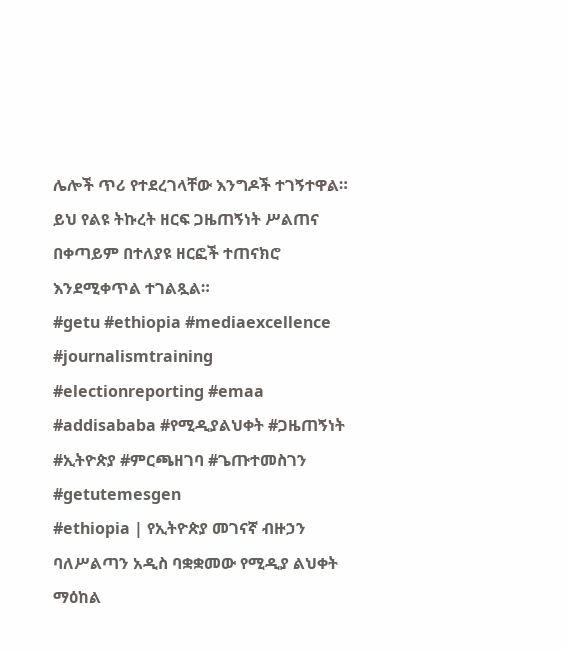ሌሎች ጥሪ የተደረገላቸው እንግዶች ተገኝተዋል።
ይህ የልዩ ትኩረት ዘርፍ ጋዜጠኝነት ሥልጠና በቀጣይም በተለያዩ ዘርፎች ተጠናክሮ እንደሚቀጥል ተገልጿል።
#getu #ethiopia #mediaexcellence #journalismtraining #electionreporting #emaa #addisababa #የሚዲያልህቀት #ጋዜጠኝነት #ኢትዮጵያ #ምርጫዘገባ #ጌጡተመስገን #getutemesgen
#ethiopia | የኢትዮጵያ መገናኛ ብዙኃን ባለሥልጣን አዲስ ባቋቋመው የሚዲያ ልህቀት ማዕከል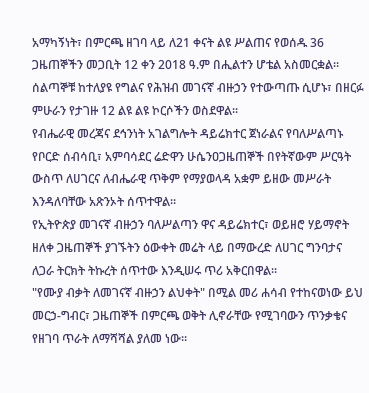አማካኝነት፣ በምርጫ ዘገባ ላይ ለ21 ቀናት ልዩ ሥልጠና የወሰዱ 36 ጋዜጠኞችን መጋቢት 12 ቀን 2018 ዓ.ም በሒልተን ሆቴል አስመርቋል።
ሰልጣኞቹ ከተለያዩ የግልና የሕዝብ መገናኛ ብዙኃን የተውጣጡ ሲሆኑ፣ በዘርፉ ምሁራን የታገዙ 12 ልዩ ልዩ ኮርሶችን ወስደዋል።
የብሔራዊ መረጃና ደኅንነት አገልግሎት ዳይሬክተር ጀነራልና የባለሥልጣኑ የቦርድ ሰብሳቢ፣ አምባሳደር ሬድዋን ሁሴንዐጋዜጠኞች በየትኛውም ሥርዓት ውስጥ ለሀገርና ለብሔራዊ ጥቅም የማያወላዳ አቋም ይዘው መሥራት እንዳለባቸው አጽንኦት ሰጥተዋል።
የኢትዮጵያ መገናኛ ብዙኃን ባለሥልጣን ዋና ዳይሬክተር፣ ወይዘሮ ሃይማኖት ዘለቀ ጋዜጠኞች ያገኙትን ዕውቀት መሬት ላይ በማውረድ ለሀገር ግንባታና ለጋራ ትርክት ትኩረት ሰጥተው እንዲሠሩ ጥሪ አቅርበዋል።
"የሙያ ብቃት ለመገናኛ ብዙኃን ልህቀት" በሚል መሪ ሐሳብ የተከናወነው ይህ መርኃ-ግብር፣ ጋዜጠኞች በምርጫ ወቅት ሊኖራቸው የሚገባውን ጥንቃቄና የዘገባ ጥራት ለማሻሻል ያለመ ነው።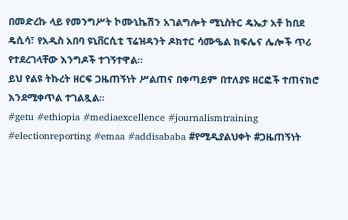በመድረኩ ላይ የመንግሥት ኮሙኒኬሽን አገልግሎት ሚኒስትር ዴኤታ አቶ ከበደ ዴሲሳ፣ የአዲስ አበባ ዩኒቨርሲቲ ፕሬዝዳንት ዶክተር ሳሙዔል ክፍሌና ሌሎች ጥሪ የተደረገላቸው እንግዶች ተገኝተዋል።
ይህ የልዩ ትኩረት ዘርፍ ጋዜጠኝነት ሥልጠና በቀጣይም በተለያዩ ዘርፎች ተጠናክሮ እንደሚቀጥል ተገልጿል።
#getu #ethiopia #mediaexcellence #journalismtraining #electionreporting #emaa #addisababa #የሚዲያልህቀት #ጋዜጠኝነት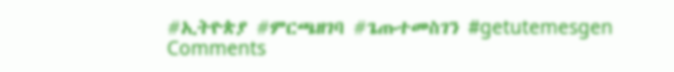#ኢትዮጵያ #ምርጫዘገባ #ጌጡተመስገን #getutemesgen
Comments